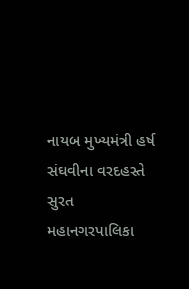નાયબ મુખ્યમંત્રી હર્ષ સંઘવીના વરદહસ્તે સુરત મહાનગરપાલિકા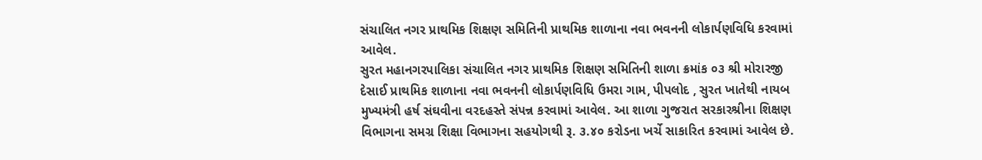સંચાલિત નગર પ્રાથમિક શિક્ષણ સમિતિની પ્રાથમિક શાળાના નવા ભવનની લોકાર્પણવિધિ કરવામાં આવેલ.
સુરત મહાનગરપાલિકા સંચાલિત નગર પ્રાથમિક શિક્ષણ સમિતિની શાળા ક્રમાંક ૦૩ શ્રી મોરારજી દેસાઈ પ્રાથમિક શાળાના નવા ભવનની લોકાર્પણવિધિ ઉમરા ગામ, પીપલોદ , સુરત ખાતેથી નાયબ મુખ્યમંત્રી હર્ષ સંઘવીના વરદહસ્તે સંપન્ન કરવામાં આવેલ. આ શાળા ગુજરાત સરકારશ્રીના શિક્ષણ વિભાગના સમગ્ર શિક્ષા વિભાગના સહયોગથી રૂ. ૩.૪૦ કરોડના ખર્ચે સાકારિત કરવામાં આવેલ છે.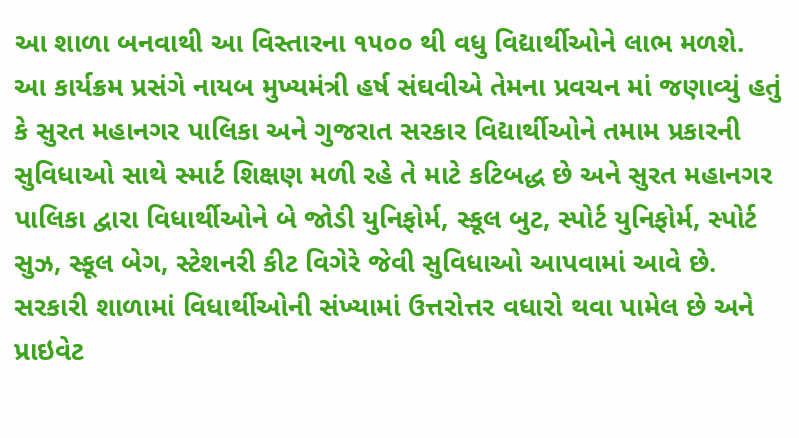આ શાળા બનવાથી આ વિસ્તારના ૧૫૦૦ થી વધુ વિદ્યાર્થીઓને લાભ મળશે.
આ કાર્યક્રમ પ્રસંગે નાયબ મુખ્યમંત્રી હર્ષ સંઘવીએ તેમના પ્રવચન માં જણાવ્યું હતું કે સુરત મહાનગર પાલિકા અને ગુજરાત સરકાર વિદ્યાર્થીઓને તમામ પ્રકારની સુવિધાઓ સાથે સ્માર્ટ શિક્ષણ મળી રહે તે માટે કટિબદ્ધ છે અને સુરત મહાનગર પાલિકા દ્વારા વિધાર્થીઓને બે જોડી યુનિફોર્મ, સ્કૂલ બુટ, સ્પોર્ટ યુનિફોર્મ, સ્પોર્ટ સુઝ, સ્કૂલ બેગ, સ્ટેશનરી કીટ વિગેરે જેવી સુવિધાઓ આપવામાં આવે છે. સરકારી શાળામાં વિધાર્થીઓની સંખ્યામાં ઉત્તરોત્તર વધારો થવા પામેલ છે અને પ્રાઇવેટ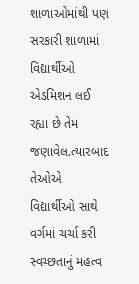શાળાઓમાંથી પણ સરકારી શાળામાં વિદ્યાર્થીઓ એડમિશન લઈ રહ્યા છે તેમ જણાવેલ.ત્યારબાદ તેઓએ વિદ્યાર્થીઓ સાથે વર્ગમાં ચર્ચા કરી સ્વચ્છતાનું મહત્વ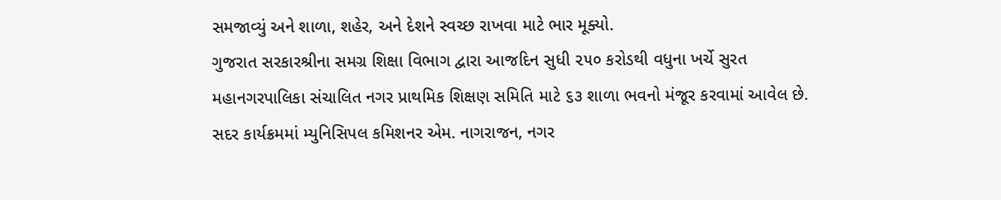સમજાવ્યું અને શાળા, શહેર, અને દેશને સ્વચ્છ રાખવા માટે ભાર મૂક્યો.
ગુજરાત સરકારશ્રીના સમગ્ર શિક્ષા વિભાગ દ્વારા આજદિન સુધી ૨૫૦ કરોડથી વધુના ખર્ચે સુરત મહાનગરપાલિકા સંચાલિત નગર પ્રાથમિક શિક્ષણ સમિતિ માટે ૬૩ શાળા ભવનો મંજૂર કરવામાં આવેલ છે.
સદર કાર્યક્રમમાં મ્યુનિસિપલ કમિશનર એમ. નાગરાજન, નગર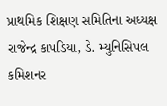પ્રાથમિક શિક્ષણ સમિતિના અધ્યક્ષ રાજેન્દ્ર કાપડિયા, ડે. મ્યુનિસિપલ કમિશનર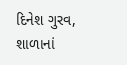દિનેશ ગુરવ, શાળાનાં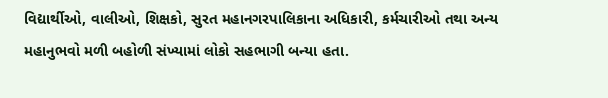વિદ્યાર્થીઓ, વાલીઓ, શિક્ષકો, સુરત મહાનગરપાલિકાના અધિકારી, કર્મચારીઓ તથા અન્ય મહાનુભવો મળી બહોળી સંખ્યામાં લોકો સહભાગી બન્યા હતા.